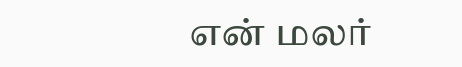என் மலர்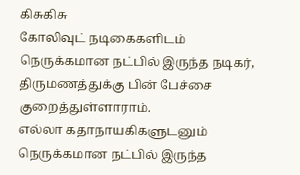கிசுகிசு
கோலிவுட் நடிகைகளிடம் நெருக்கமான நட்பில் இருந்த நடிகர், திருமணத்துக்கு பின் பேச்சை குறைத்துள்ளாராம்.
எல்லா கதாநாயகிகளுடனும் நெருக்கமான நட்பில் இருந்த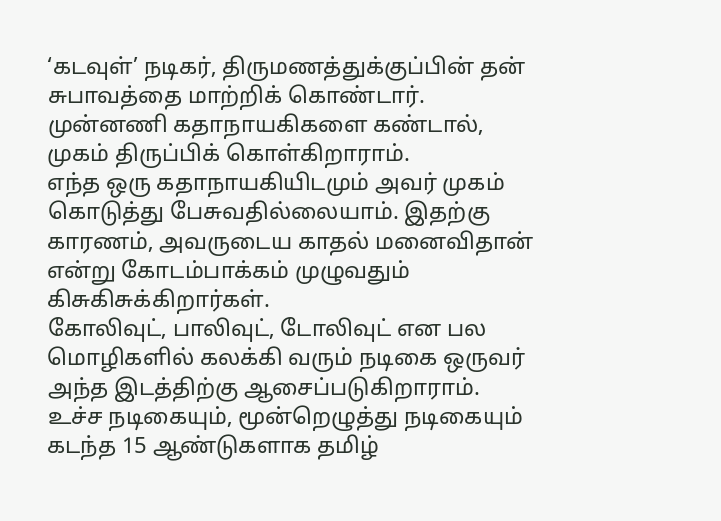‘கடவுள்’ நடிகர், திருமணத்துக்குப்பின் தன் சுபாவத்தை மாற்றிக் கொண்டார். முன்னணி கதாநாயகிகளை கண்டால், முகம் திருப்பிக் கொள்கிறாராம்.
எந்த ஒரு கதாநாயகியிடமும் அவர் முகம் கொடுத்து பேசுவதில்லையாம். இதற்கு காரணம், அவருடைய காதல் மனைவிதான் என்று கோடம்பாக்கம் முழுவதும் கிசுகிசுக்கிறார்கள்.
கோலிவுட், பாலிவுட், டோலிவுட் என பல மொழிகளில் கலக்கி வரும் நடிகை ஒருவர் அந்த இடத்திற்கு ஆசைப்படுகிறாராம்.
உச்ச நடிகையும், மூன்றெழுத்து நடிகையும் கடந்த 15 ஆண்டுகளாக தமிழ்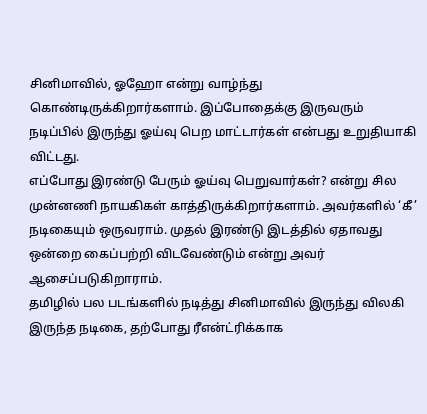சினிமாவில், ஓஹோ என்று வாழ்ந்து கொண்டிருக்கிறார்களாம். இப்போதைக்கு இருவரும் நடிப்பில் இருந்து ஓய்வு பெற மாட்டார்கள் என்பது உறுதியாகி விட்டது.
எப்போது இரண்டு பேரும் ஓய்வு பெறுவார்கள்? என்று சில முன்னணி நாயகிகள் காத்திருக்கிறார்களாம். அவர்களில் ‘கீ’ நடிகையும் ஒருவராம். முதல் இரண்டு இடத்தில் ஏதாவது ஒன்றை கைப்பற்றி விடவேண்டும் என்று அவர் ஆசைப்படுகிறாராம்.
தமிழில் பல படங்களில் நடித்து சினிமாவில் இருந்து விலகி இருந்த நடிகை, தற்போது ரீஎன்ட்ரிக்காக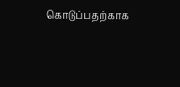கொடுப்பதற்காக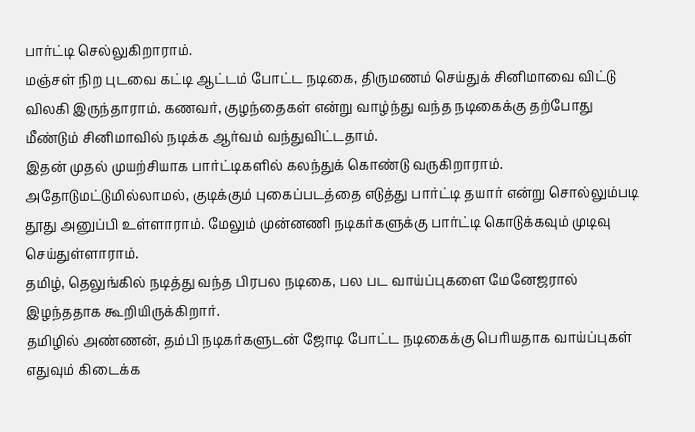பார்ட்டி செல்லுகிறாராம்.
மஞ்சள் நிற புடவை கட்டி ஆட்டம் போட்ட நடிகை, திருமணம் செய்துக் சினிமாவை விட்டு விலகி இருந்தாராம். கணவர், குழந்தைகள் என்று வாழ்ந்து வந்த நடிகைக்கு தற்போது மீண்டும் சினிமாவில் நடிக்க ஆர்வம் வந்துவிட்டதாம்.
இதன் முதல் முயற்சியாக பார்ட்டிகளில் கலந்துக் கொண்டு வருகிறாராம். அதோடுமட்டுமில்லாமல், குடிக்கும் புகைப்படத்தை எடுத்து பார்ட்டி தயார் என்று சொல்லும்படி தூது அனுப்பி உள்ளாராம். மேலும் முன்னணி நடிகர்களுக்கு பார்ட்டி கொடுக்கவும் முடிவு செய்துள்ளாராம்.
தமிழ், தெலுங்கில் நடித்து வந்த பிரபல நடிகை, பல பட வாய்ப்புகளை மேனேஜரால் இழந்ததாக கூறியிருக்கிறார்.
தமிழில் அண்ணன், தம்பி நடிகர்களுடன் ஜோடி போட்ட நடிகைக்கு பெரியதாக வாய்ப்புகள் எதுவும் கிடைக்க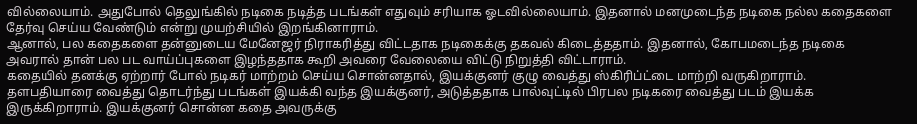வில்லையாம். அதுபோல் தெலுங்கில் நடிகை நடித்த படங்கள் எதுவும் சரியாக ஓடவில்லையாம். இதனால் மனமுடைந்த நடிகை நல்ல கதைகளை தேர்வு செய்ய வேண்டும் என்று முயற்சியில் இறங்கினாராம்.
ஆனால், பல கதைகளை தன்னுடைய மேனேஜர் நிராகரித்து விட்டதாக நடிகைக்கு தகவல் கிடைத்ததாம். இதனால், கோபமடைந்த நடிகை அவரால் தான் பல பட வாய்ப்புகளை இழந்ததாக கூறி அவரை வேலையை விட்டு நிறுத்தி விட்டாராம்.
கதையில் தனக்கு ஏற்றார் போல் நடிகர் மாற்றம் செய்ய சொன்னதால், இயக்குனர் குழு வைத்து ஸ்கிரிப்ட்டை மாற்றி வருகிறாராம்.
தளபதியாரை வைத்து தொடர்ந்து படங்கள் இயக்கி வந்த இயக்குனர், அடுத்ததாக பால்வுட்டில் பிரபல நடிகரை வைத்து படம் இயக்க இருக்கிறாராம். இயக்குனர் சொன்ன கதை அவருக்கு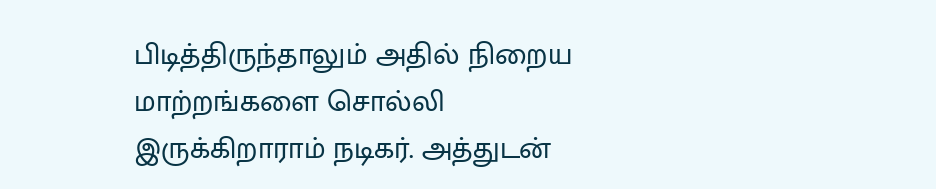பிடித்திருந்தாலும் அதில் நிறைய மாற்றங்களை சொல்லி இருக்கிறாராம் நடிகர். அத்துடன்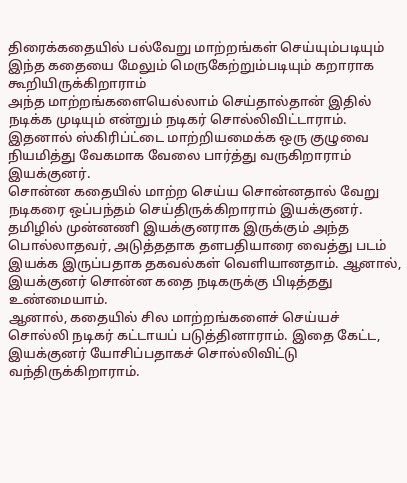திரைக்கதையில் பல்வேறு மாற்றங்கள் செய்யும்படியும் இந்த கதையை மேலும் மெருகேற்றும்படியும் கறாராக கூறியிருக்கிறாராம்
அந்த மாற்றங்களையெல்லாம் செய்தால்தான் இதில் நடிக்க முடியும் என்றும் நடிகர் சொல்லிவிட்டாராம். இதனால் ஸ்கிரிப்ட்டை மாற்றியமைக்க ஒரு குழுவை நியமித்து வேகமாக வேலை பார்த்து வருகிறாராம் இயக்குனர்.
சொன்ன கதையில் மாற்ற செய்ய சொன்னதால் வேறு நடிகரை ஒப்பந்தம் செய்திருக்கிறாராம் இயக்குனர்.
தமிழில் முன்னணி இயக்குனராக இருக்கும் அந்த பொல்லாதவர், அடுத்ததாக தளபதியாரை வைத்து படம் இயக்க இருப்பதாக தகவல்கள் வெளியானதாம். ஆனால், இயக்குனர் சொன்ன கதை நடிகருக்கு பிடித்தது உண்மையாம்.
ஆனால், கதையில் சில மாற்றங்களைச் செய்யச் சொல்லி நடிகர் கட்டாயப் படுத்தினாராம். இதை கேட்ட, இயக்குனர் யோசிப்பதாகச் சொல்லிவிட்டு வந்திருக்கிறாராம்.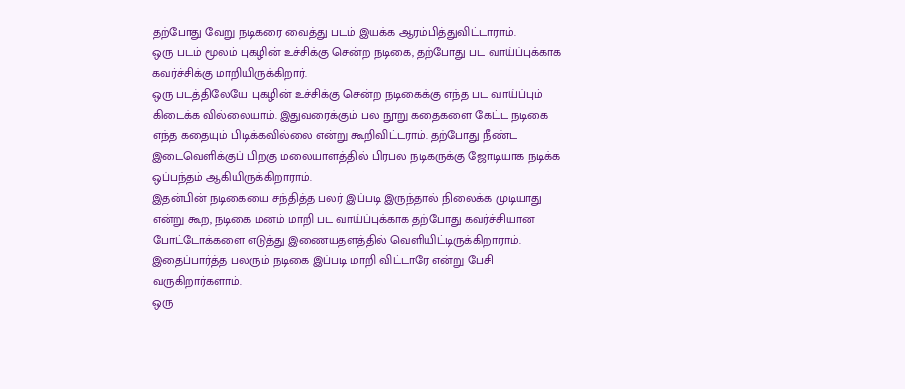தற்போது வேறு நடிகரை வைத்து படம் இயக்க ஆரம்பித்துவிட்டாராம்.
ஒரு படம் மூலம் புகழின் உச்சிக்கு சென்ற நடிகை, தற்போது பட வாய்ப்புக்காக கவர்ச்சிக்கு மாறியிருக்கிறார்.
ஒரு படத்திலேயே புகழின் உச்சிக்கு சென்ற நடிகைக்கு எந்த பட வாய்ப்பும் கிடைக்க வில்லையாம். இதுவரைக்கும் பல நூறு கதைகளை கேட்ட நடிகை எந்த கதையும் பிடிக்கவில்லை என்று கூறிவிட்டராம். தற்போது நீண்ட இடைவெளிக்குப் பிறகு மலையாளத்தில் பிரபல நடிகருக்கு ஜோடியாக நடிக்க ஒப்பந்தம் ஆகியிருக்கிறாராம்.
இதன்பின் நடிகையை சந்தித்த பலர் இப்படி இருந்தால் நிலைக்க முடியாது என்று கூற, நடிகை மனம் மாறி பட வாய்ப்புக்காக தற்போது கவர்ச்சியான போட்டோக்களை எடுத்து இணையதளத்தில் வெளியிட்டிருக்கிறாராம். இதைப்பார்த்த பலரும் நடிகை இப்படி மாறி விட்டாரே என்று பேசி வருகிறார்களாம்.
ஒரு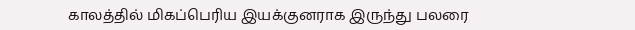காலத்தில் மிகப்பெரிய இயக்குனராக இருந்து பலரை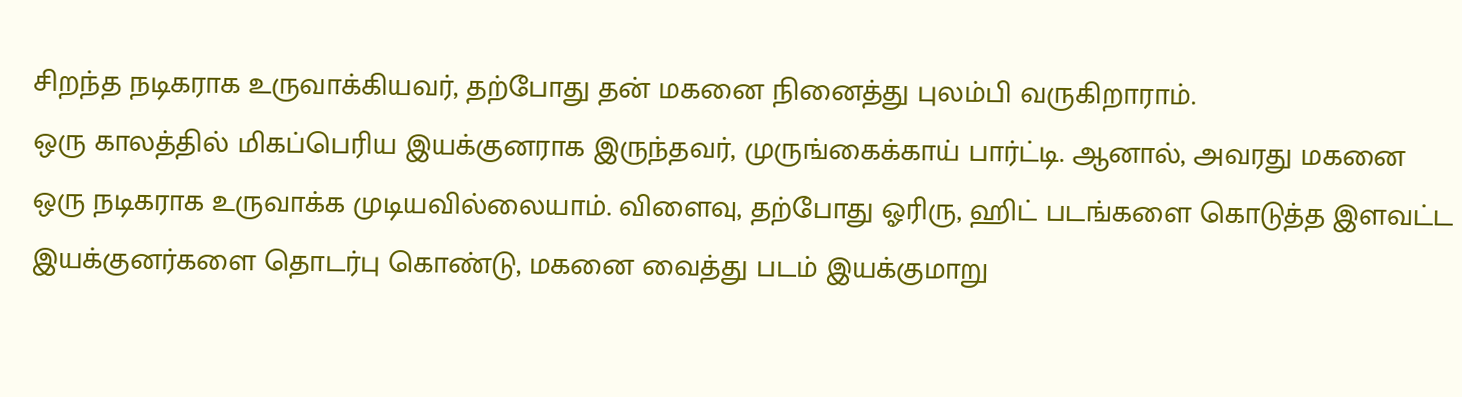சிறந்த நடிகராக உருவாக்கியவர், தற்போது தன் மகனை நினைத்து புலம்பி வருகிறாராம்.
ஒரு காலத்தில் மிகப்பெரிய இயக்குனராக இருந்தவர், முருங்கைக்காய் பார்ட்டி. ஆனால், அவரது மகனை ஒரு நடிகராக உருவாக்க முடியவில்லையாம். விளைவு, தற்போது ஓரிரு, ஹிட் படங்களை கொடுத்த இளவட்ட இயக்குனர்களை தொடர்பு கொண்டு, மகனை வைத்து படம் இயக்குமாறு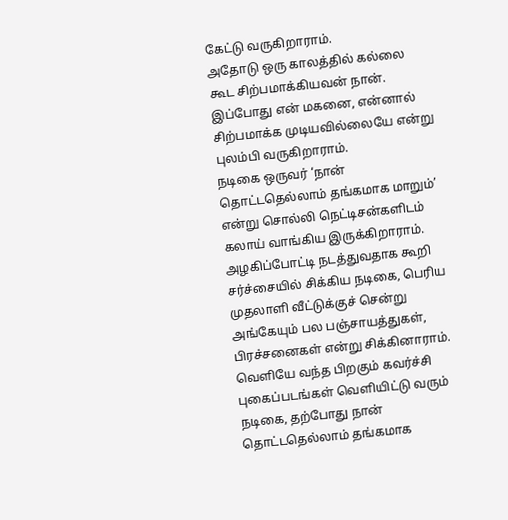கேட்டு வருகிறாராம்.
அதோடு ஒரு காலத்தில் கல்லை கூட சிற்பமாக்கியவன் நான். இப்போது என் மகனை, என்னால் சிற்பமாக்க முடியவில்லையே என்று புலம்பி வருகிறாராம்.
நடிகை ஒருவர் ‘நான் தொட்டதெல்லாம் தங்கமாக மாறும்’ என்று சொல்லி நெட்டிசன்களிடம் கலாய் வாங்கிய இருக்கிறாராம்.
அழகிப்போட்டி நடத்துவதாக கூறி சர்ச்சையில் சிக்கிய நடிகை, பெரிய முதலாளி வீட்டுக்குச் சென்று அங்கேயும் பல பஞ்சாயத்துகள், பிரச்சனைகள் என்று சிக்கினாராம். வெளியே வந்த பிறகும் கவர்ச்சி புகைப்படங்கள் வெளியிட்டு வரும் நடிகை, தற்போது நான் தொட்டதெல்லாம் தங்கமாக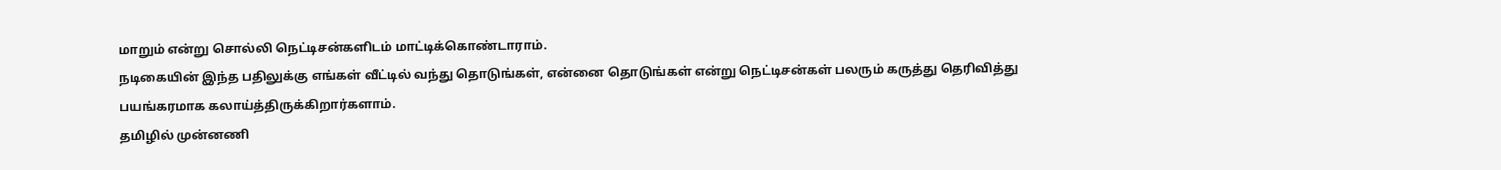மாறும் என்று சொல்லி நெட்டிசன்களிடம் மாட்டிக்கொண்டாராம்.
நடிகையின் இந்த பதிலுக்கு எங்கள் வீட்டில் வந்து தொடுங்கள், என்னை தொடுங்கள் என்று நெட்டிசன்கள் பலரும் கருத்து தெரிவித்து பயங்கரமாக கலாய்த்திருக்கிறார்களாம்.
தமிழில் முன்னணி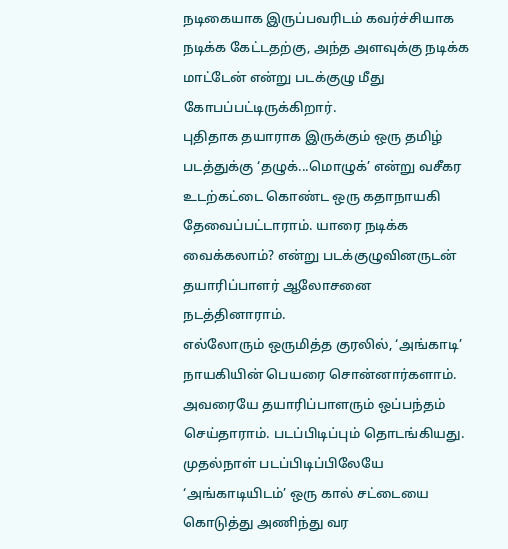நடிகையாக இருப்பவரிடம் கவர்ச்சியாக நடிக்க கேட்டதற்கு, அந்த அளவுக்கு நடிக்க மாட்டேன் என்று படக்குழு மீது கோபப்பட்டிருக்கிறார்.
புதிதாக தயாராக இருக்கும் ஒரு தமிழ் படத்துக்கு ‘தழுக்...மொழுக்’ என்று வசீகர உடற்கட்டை கொண்ட ஒரு கதாநாயகி தேவைப்பட்டாராம். யாரை நடிக்க வைக்கலாம்? என்று படக்குழுவினருடன் தயாரிப்பாளர் ஆலோசனை நடத்தினாராம்.
எல்லோரும் ஒருமித்த குரலில், ‘அங்காடி’ நாயகியின் பெயரை சொன்னார்களாம். அவரையே தயாரிப்பாளரும் ஒப்பந்தம் செய்தாராம். படப்பிடிப்பும் தொடங்கியது. முதல்நாள் படப்பிடிப்பிலேயே ‘அங்காடியிடம்’ ஒரு கால் சட்டையை கொடுத்து அணிந்து வர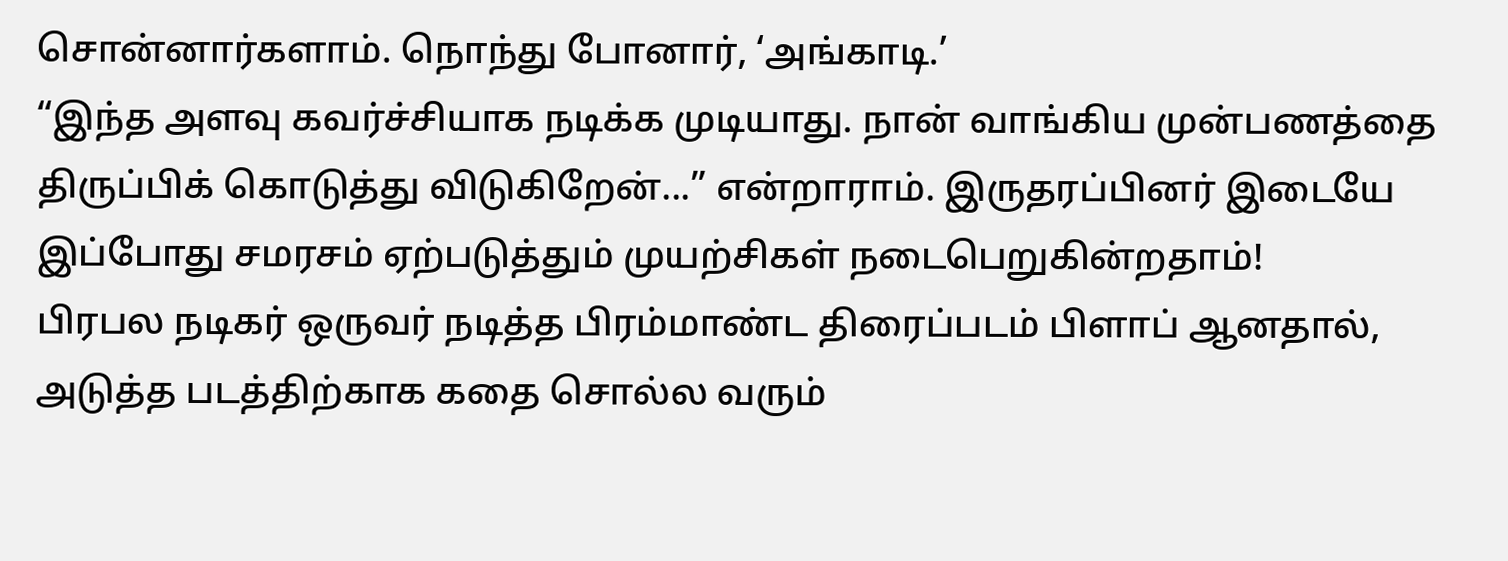சொன்னார்களாம். நொந்து போனார், ‘அங்காடி.’
“இந்த அளவு கவர்ச்சியாக நடிக்க முடியாது. நான் வாங்கிய முன்பணத்தை திருப்பிக் கொடுத்து விடுகிறேன்...” என்றாராம். இருதரப்பினர் இடையே இப்போது சமரசம் ஏற்படுத்தும் முயற்சிகள் நடைபெறுகின்றதாம்!
பிரபல நடிகர் ஒருவர் நடித்த பிரம்மாண்ட திரைப்படம் பிளாப் ஆனதால், அடுத்த படத்திற்காக கதை சொல்ல வரும்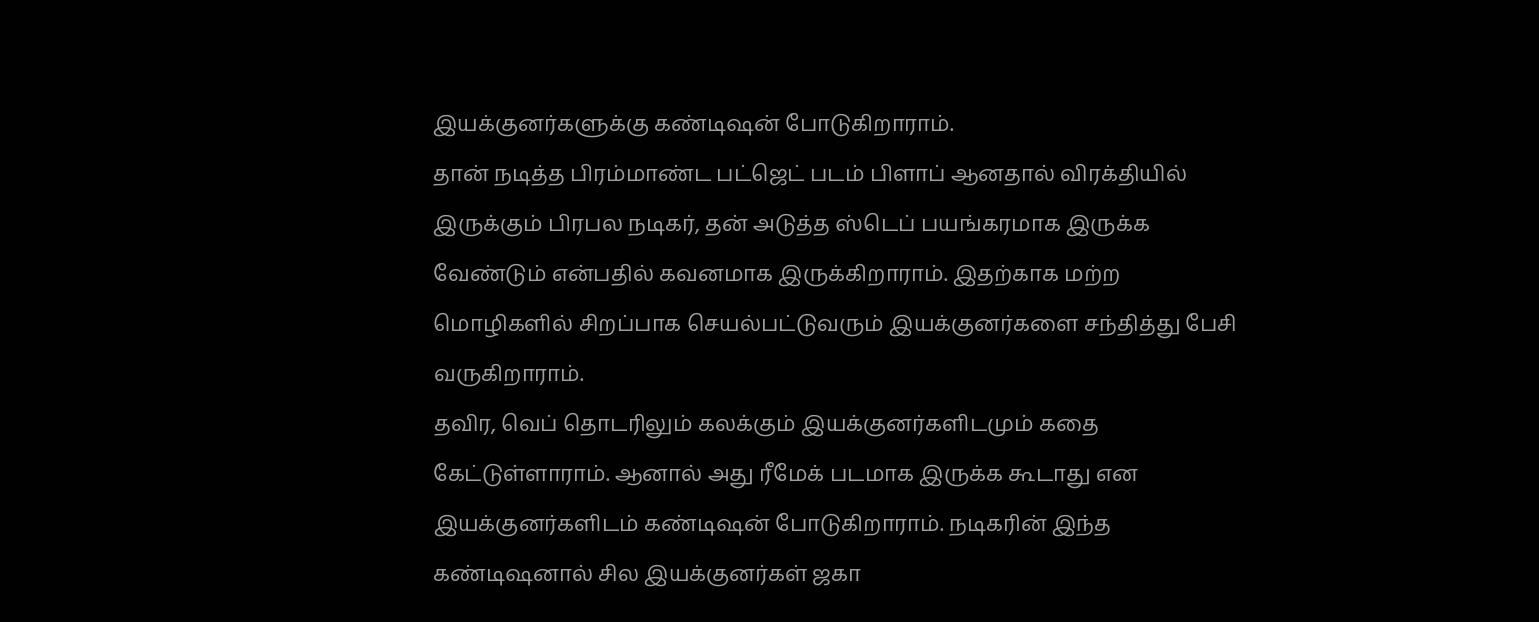இயக்குனர்களுக்கு கண்டிஷன் போடுகிறாராம்.
தான் நடித்த பிரம்மாண்ட பட்ஜெட் படம் பிளாப் ஆனதால் விரக்தியில் இருக்கும் பிரபல நடிகர், தன் அடுத்த ஸ்டெப் பயங்கரமாக இருக்க வேண்டும் என்பதில் கவனமாக இருக்கிறாராம். இதற்காக மற்ற மொழிகளில் சிறப்பாக செயல்பட்டுவரும் இயக்குனர்களை சந்தித்து பேசி வருகிறாராம்.
தவிர, வெப் தொடரிலும் கலக்கும் இயக்குனர்களிடமும் கதை கேட்டுள்ளாராம். ஆனால் அது ரீமேக் படமாக இருக்க கூடாது என இயக்குனர்களிடம் கண்டிஷன் போடுகிறாராம். நடிகரின் இந்த கண்டிஷனால் சில இயக்குனர்கள் ஜகா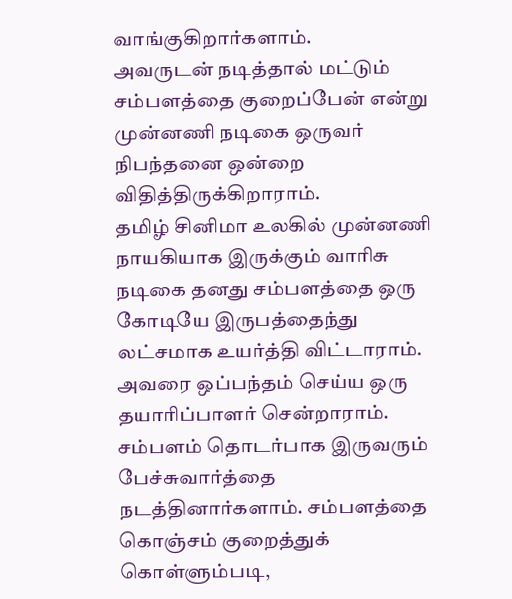வாங்குகிறார்களாம்.
அவருடன் நடித்தால் மட்டும் சம்பளத்தை குறைப்பேன் என்று முன்னணி நடிகை ஒருவர் நிபந்தனை ஒன்றை விதித்திருக்கிறாராம்.
தமிழ் சினிமா உலகில் முன்னணி நாயகியாக இருக்கும் வாரிசு நடிகை தனது சம்பளத்தை ஒரு கோடியே இருபத்தைந்து லட்சமாக உயர்த்தி விட்டாராம். அவரை ஒப்பந்தம் செய்ய ஒரு தயாரிப்பாளர் சென்றாராம்.
சம்பளம் தொடர்பாக இருவரும் பேச்சுவார்த்தை நடத்தினார்களாம். சம்பளத்தை கொஞ்சம் குறைத்துக் கொள்ளும்படி,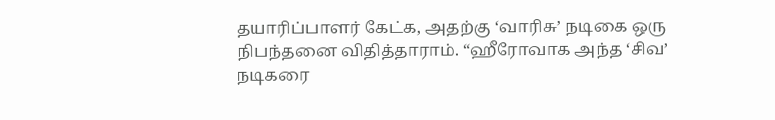தயாரிப்பாளர் கேட்க, அதற்கு ‘வாரிசு’ நடிகை ஒரு நிபந்தனை விதித்தாராம். “ஹீரோவாக அந்த ‘சிவ’ நடிகரை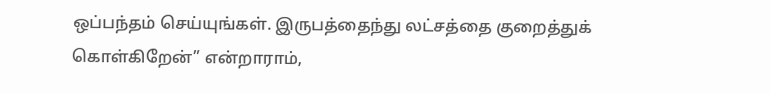ஒப்பந்தம் செய்யுங்கள். இருபத்தைந்து லட்சத்தை குறைத்துக் கொள்கிறேன்” என்றாராம்,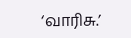‘வாரிசு.’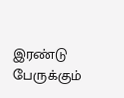இரண்டு பேருக்கும்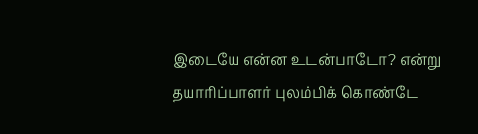இடையே என்ன உடன்பாடோ? என்று தயாரிப்பாளர் புலம்பிக் கொண்டே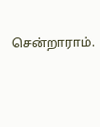சென்றாராம்.